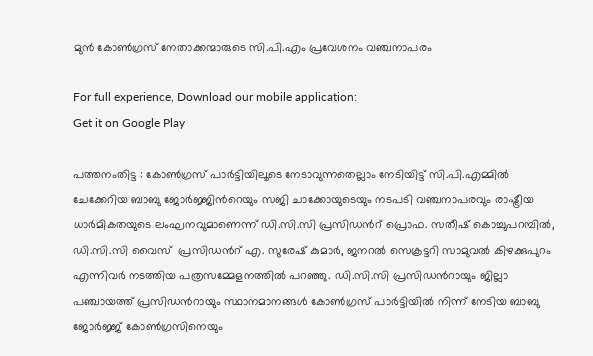മുന്‍ കോണ്‍ഗ്രസ് നേതാക്കന്മാരുടെ സി.പി.എം പ്രവേശനം വഞ്ചനാപരം

For full experience, Download our mobile application:
Get it on Google Play

പത്തനംതിട്ട : കോണ്‍ഗ്രസ് പാര്‍ട്ടിയിലൂടെ നേടാവുന്നതെല്ലാം നേടിയിട്ട് സി.പി.എമ്മില്‍ ചേക്കേറിയ ബാബു ജോര്‍ജ്ജിന്‍റെയും സജി ചാക്കോയുടെയും നടപടി വഞ്ചനാപരവും രാഷ്ട്രീയ ധാര്‍മികതയുടെ ലംഘനവുമാണെന്ന് ഡി.സി.സി പ്രസിഡന്‍റ് പ്രൊഫ. സതീഷ് കൊച്ചുപറമ്പില്‍, ഡി.സി.സി വൈസ്  പ്രസിഡന്‍റ് എ. സുരേഷ് കുമാര്‍, ജനറല്‍ സെക്രട്ടറി സാമുവല്‍ കിഴക്കുപുറം  എന്നിവര്‍ നടത്തിയ പത്രസമ്മേളനത്തിൽ പറഞ്ഞു. ഡി.സി.സി പ്രസിഡന്‍റായും ജില്ലാ പഞ്ചായത്ത് പ്രസിഡന്‍റായും സ്ഥാനമാനങ്ങള്‍ കോണ്‍ഗ്രസ് പാര്‍ട്ടിയില്‍ നിന്ന് നേടിയ ബാബു ജോര്‍ജ്ജ് കോണ്‍ഗ്രസിനെയും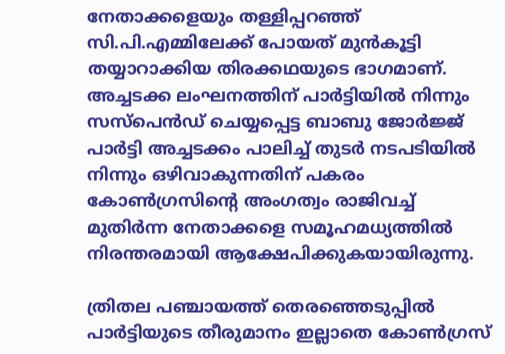നേതാക്കളെയും തള്ളിപ്പറഞ്ഞ് സി.പി.എമ്മിലേക്ക് പോയത് മുന്‍കൂട്ടി തയ്യാറാക്കിയ തിരക്കഥയുടെ ഭാഗമാണ്. അച്ചടക്ക ലംഘനത്തിന് പാര്‍ട്ടിയില്‍ നിന്നും സസ്പെന്‍ഡ് ചെയ്യപ്പെട്ട ബാബു ജോര്‍ജ്ജ് പാര്‍ട്ടി അച്ചടക്കം പാലിച്ച് തുടര്‍ നടപടിയില്‍ നിന്നും ഒഴിവാകുന്നതിന് പകരം കോണ്‍ഗ്രസിന്‍റെ അംഗത്വം രാജിവച്ച് മുതിര്‍ന്ന നേതാക്കളെ സമൂഹമധ്യത്തില്‍ നിരന്തരമായി ആക്ഷേപിക്കുകയായിരുന്നു.

ത്രിതല പഞ്ചായത്ത് തെരഞ്ഞെടുപ്പില്‍ പാര്‍ട്ടിയുടെ തീരുമാനം ഇല്ലാതെ കോണ്‍ഗ്രസ്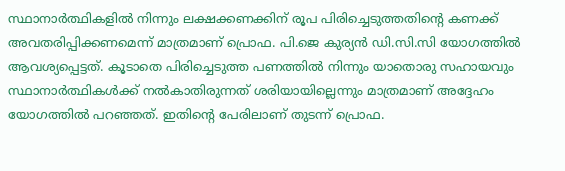സ്ഥാനാര്‍ത്ഥികളില്‍ നിന്നും ലക്ഷക്കണക്കിന് രൂപ പിരിച്ചെടുത്തതിന്‍റെ കണക്ക് അവതരിപ്പിക്കണമെന്ന് മാത്രമാണ് പ്രൊഫ. പി.ജെ കുര്യന്‍ ഡി.സി.സി യോഗത്തില്‍ ആവശ്യപ്പെട്ടത്. കൂടാതെ പിരിച്ചെടുത്ത പണത്തില്‍ നിന്നും യാതൊരു സഹായവും സ്ഥാനാര്‍ത്ഥികള്‍ക്ക് നല്‍കാതിരുന്നത് ശരിയായില്ലെന്നും മാത്രമാണ് അദ്ദേഹം യോഗത്തില്‍ പറഞ്ഞത്. ഇതിന്‍റെ പേരിലാണ് തുടന്ന് പ്രൊഫ.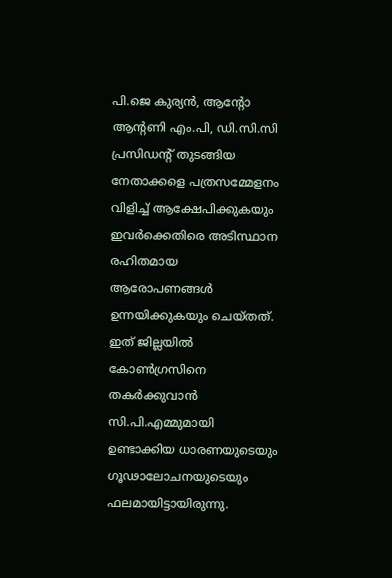പി.ജെ കുര്യന്‍, ആന്‍റോ ആന്‍റണി എം.പി, ഡി.സി.സി പ്രസിഡന്‍റ് തുടങ്ങിയ നേതാക്കളെ പത്രസമ്മേളനം വിളിച്ച് ആക്ഷേപിക്കുകയും ഇവര്‍ക്കെതിരെ അടിസ്ഥാന രഹിതമായ ആരോപണങ്ങള്‍ ഉന്നയിക്കുകയും ചെയ്തത്. ഇത് ജില്ലയില്‍ കോണ്‍ഗ്രസിനെ തകര്‍ക്കുവാന്‍ സി.പി.എമ്മുമായി ഉണ്ടാക്കിയ ധാരണയുടെയും ഗൂഢാലോചനയുടെയും ഫലമായിട്ടായിരുന്നു.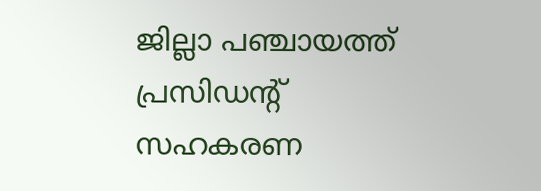ജില്ലാ പഞ്ചായത്ത് പ്രസിഡന്‍റ് സഹകരണ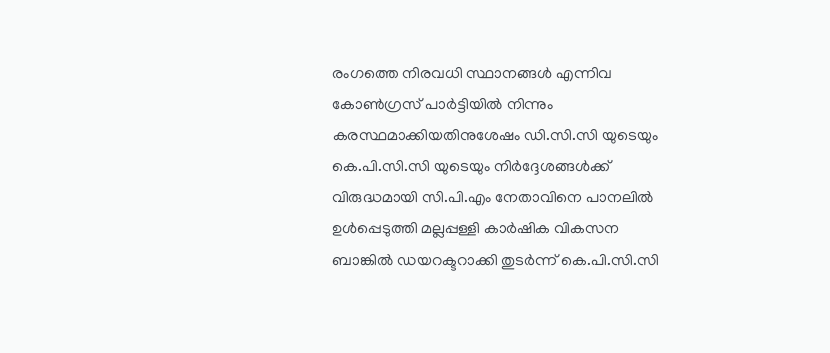രംഗത്തെ നിരവധി സ്ഥാനങ്ങള്‍ എന്നിവ കോണ്‍ഗ്രസ് പാര്‍ട്ടിയില്‍ നിന്നും കരസ്ഥമാക്കിയതിനുശേഷം ഡി.സി.സി യുടെയും കെ.പി.സി.സി യുടെയും നിര്‍ദ്ദേശങ്ങള്‍ക്ക് വിരുദ്ധമായി സി.പി.എം നേതാവിനെ പാനലില്‍ ഉള്‍പ്പെടുത്തി മല്ലപ്പള്ളി കാര്‍ഷിക വികസന ബാങ്കില്‍ ഡയറക്ടറാക്കി തുടര്‍ന്ന് കെ.പി.സി.സി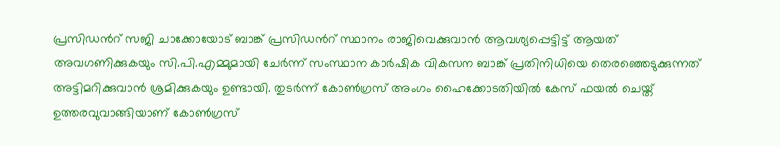പ്രസിഡന്‍റ് സജി ചാക്കോയോട് ബാങ്ക് പ്രസിഡന്‍റ് സ്ഥാനം രാജിവെക്കുവാന്‍ ആവശ്യപ്പെട്ടിട്ട് ആയത് അവഗണിക്കുകയും സി.പി.എമ്മുമായി ചേര്‍ന്ന് സംസ്ഥാന കാര്‍ഷിക വികസന ബാങ്ക് പ്രതിനിധിയെ തെരഞ്ഞെടുക്കുന്നത് അട്ടിമറിക്കുവാന്‍ ശ്രമിക്കുകയും ഉണ്ടായി. തുടര്‍ന്ന് കോണ്‍ഗ്രസ് അംഗം ഹൈക്കോടതിയില്‍ കേസ് ഫയല്‍ ചെയ്ത് ഉത്തരവുവാങ്ങിയാണ് കോണ്‍ഗ്രസ്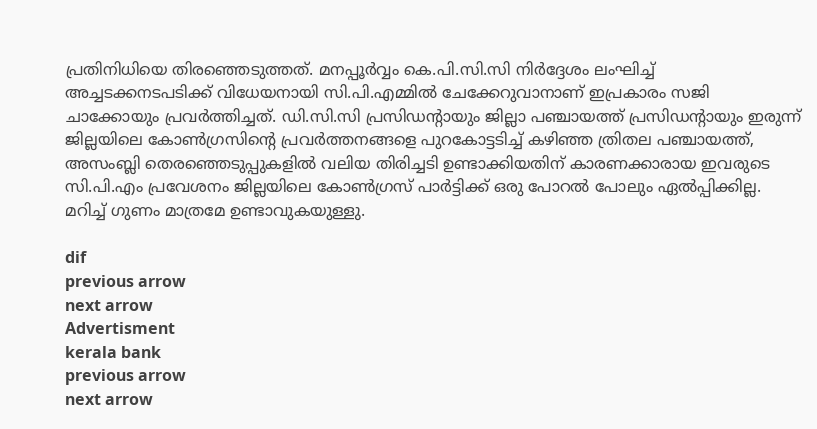പ്രതിനിധിയെ തിരഞ്ഞെടുത്തത്. മനപ്പൂര്‍വ്വം കെ.പി.സി.സി നിര്‍ദ്ദേശം ലംഘിച്ച് അച്ചടക്കനടപടിക്ക് വിധേയനായി സി.പി.എമ്മില്‍ ചേക്കേറുവാനാണ് ഇപ്രകാരം സജി ചാക്കോയും പ്രവര്‍ത്തിച്ചത്. ഡി.സി.സി പ്രസിഡന്‍റായും ജില്ലാ പഞ്ചായത്ത് പ്രസിഡന്‍റായും ഇരുന്ന് ജില്ലയിലെ കോണ്‍ഗ്രസിന്‍റെ പ്രവര്‍ത്തനങ്ങളെ പുറകോട്ടടിച്ച് കഴിഞ്ഞ ത്രിതല പഞ്ചായത്ത്, അസംബ്ലി തെരഞ്ഞെടുപ്പുകളില്‍ വലിയ തിരിച്ചടി ഉണ്ടാക്കിയതിന് കാരണക്കാരായ ഇവരുടെ സി.പി.എം പ്രവേശനം ജില്ലയിലെ കോണ്‍ഗ്രസ് പാര്‍ട്ടിക്ക് ഒരു പോറല്‍ പോലും ഏല്‍പ്പിക്കില്ല. മറിച്ച് ഗുണം മാത്രമേ ഉണ്ടാവുകയുള്ളു.

dif
previous arrow
next arrow
Advertisment
kerala bank
previous arrow
next arrow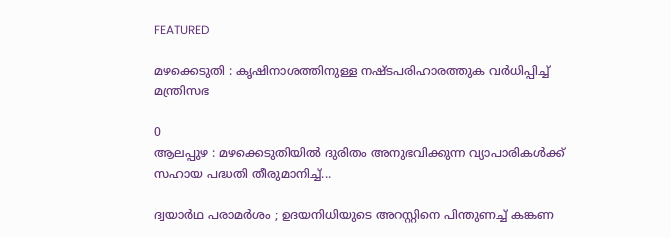FEATURED

മഴക്കെടുതി : കൃഷിനാശത്തിനുള്ള നഷ്ടപരിഹാരത്തുക വർ‌ധിപ്പിച്ച് മന്ത്രിസഭ

0
ആലപ്പുഴ : മഴക്കെടുതിയിൽ ദുരിതം അനുഭവിക്കുന്ന വ്യാപാരികൾക്ക് സഹായ പദ്ധതി തീരുമാനിച്ച്...

ദ്വയാർഥ പരാമർശം ; ഉദയനിധിയുടെ അറസ്റ്റിനെ പിന്തുണച്ച് കങ്കണ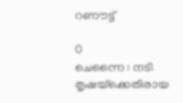റണൗട്ട്

0
ചെന്നൈ : നടി തൃഷയ്‌ക്കെതിരായ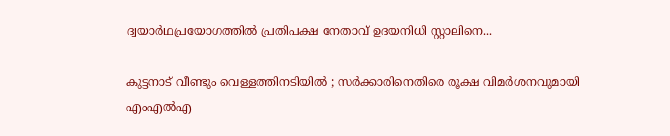ദ്വയാർഥപ്രയോഗത്തിൽ പ്രതിപക്ഷ നേതാവ് ഉദയനിധി സ്റ്റാലിനെ...

കുട്ടനാട് വീണ്ടും വെള്ളത്തിനടിയിൽ ; സർക്കാരിനെതിരെ രൂക്ഷ വിമർശനവുമായി എംഎൽഎ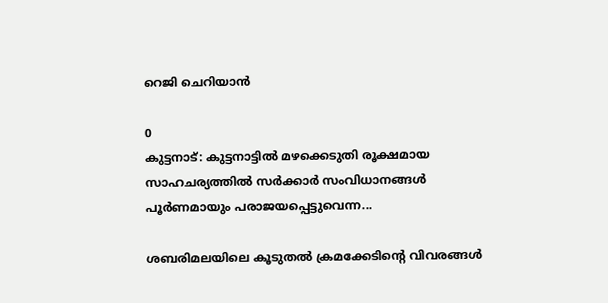റെജി ചെറിയാൻ

0
കുട്ടനാട്: കുട്ടനാട്ടിൽ മഴക്കെടുതി രൂക്ഷമായ സാഹചര്യത്തിൽ സർക്കാർ സംവിധാനങ്ങൾ പൂർണമായും പരാജയപ്പെട്ടുവെന്ന...

ശബരിമലയിലെ കൂടുതൽ ക്രമക്കേടിന്റെ വിവരങ്ങൾ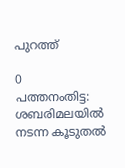പുറത്ത്

0
പത്തനംതിട്ട: ശബരിമലയിൽ നടന്ന കൂടുതൽ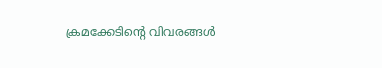ക്രമക്കേടിന്റെ വിവരങ്ങൾ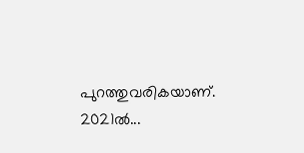പുറത്തുവരികയാണ്. 2021ൽ...